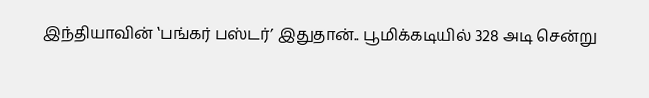இந்தியாவின் ‛பங்கர் பஸ்டர்’ இதுதான்.. பூமிக்கடியில் 328 அடி சென்று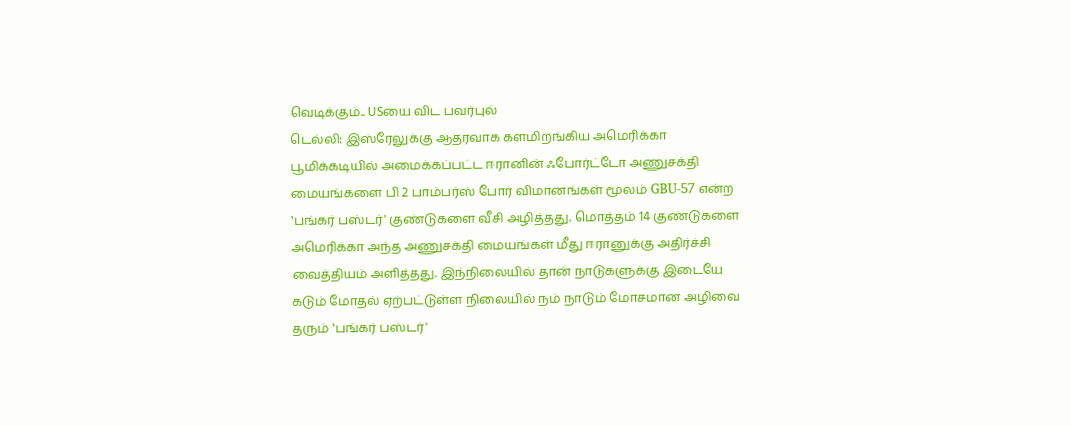வெடிக்கும்.. USயை விட பவர்புல்
டெல்லி: இஸ்ரேலுக்கு ஆதரவாக களமிறங்கிய அமெரிக்கா பூமிக்கடியில் அமைக்கப்பட்ட ஈரானின் ஃபோர்ட்டோ அணுசக்தி மையங்களை பி 2 பாம்பர்ஸ் போர் விமானங்கள் மூலம் GBU-57 என்ற ‛பங்கர் பஸ்டர்' குண்டுகளை வீசி அழித்தது. மொத்தம் 14 குண்டுகளை அமெரிக்கா அந்த அணுசக்தி மையங்கள் மீது ஈரானுக்கு அதிர்ச்சி வைத்தியம் அளித்தது. இந்நிலையில் தான் நாடுகளுக்கு இடையே கடும் மோதல் ஏற்பட்டுள்ள நிலையில் நம் நாடும் மோசமான அழிவை தரும் ‛பங்கர் பஸ்டர்'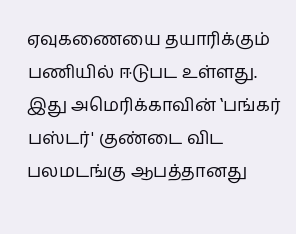ஏவுகணையை தயாரிக்கும் பணியில் ஈடுபட உள்ளது. இது அமெரிக்காவின் ‛பங்கர் பஸ்டர்' குண்டை விட பலமடங்கு ஆபத்தானது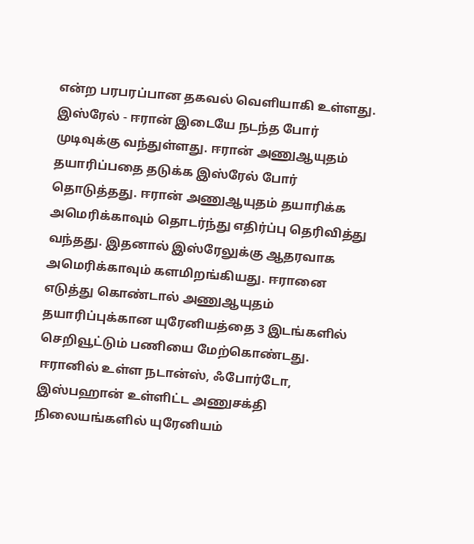என்ற பரபரப்பான தகவல் வெளியாகி உள்ளது.
இஸ்ரேல் - ஈரான் இடையே நடந்த போர் முடிவுக்கு வந்துள்ளது. ஈரான் அணுஆயுதம் தயாரிப்பதை தடுக்க இஸ்ரேல் போர் தொடுத்தது. ஈரான் அணுஆயுதம் தயாரிக்க அமெரிக்காவும் தொடர்ந்து எதிர்ப்பு தெரிவித்து வந்தது. இதனால் இஸ்ரேலுக்கு ஆதரவாக அமெரிக்காவும் களமிறங்கியது. ஈரானை எடுத்து கொண்டால் அணுஆயுதம் தயாரிப்புக்கான யுரேனியத்தை 3 இடங்களில் செறிவூட்டும் பணியை மேற்கொண்டது. ஈரானில் உள்ள நடான்ஸ், ஃபோர்டோ, இஸ்பஹான் உள்ளிட்ட அணுசக்தி நிலையங்களில் யுரேனியம்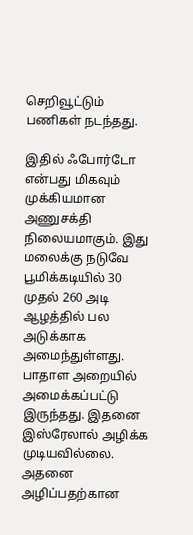செறிவூட்டும் பணிகள் நடந்தது.

இதில் ஃபோர்டோ என்பது மிகவும் முக்கியமான அணுசக்தி நிலையமாகும். இது மலைக்கு நடுவே பூமிக்கடியில் 30 முதல் 260 அடி ஆழத்தில் பல அடுக்காக அமைந்துள்ளது. பாதாள அறையில் அமைக்கப்பட்டு இருந்தது. இதனை இஸ்ரேலால் அழிக்க முடியவில்லை. அதனை அழிப்பதற்கான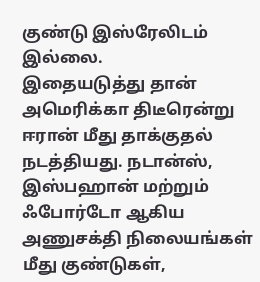குண்டு இஸ்ரேலிடம் இல்லை.
இதையடுத்து தான் அமெரிக்கா திடீரென்று ஈரான் மீது தாக்குதல் நடத்தியது. நடான்ஸ், இஸ்பஹான் மற்றும் ஃபோர்டோ ஆகிய அணுசக்தி நிலையங்கள் மீது குண்டுகள்,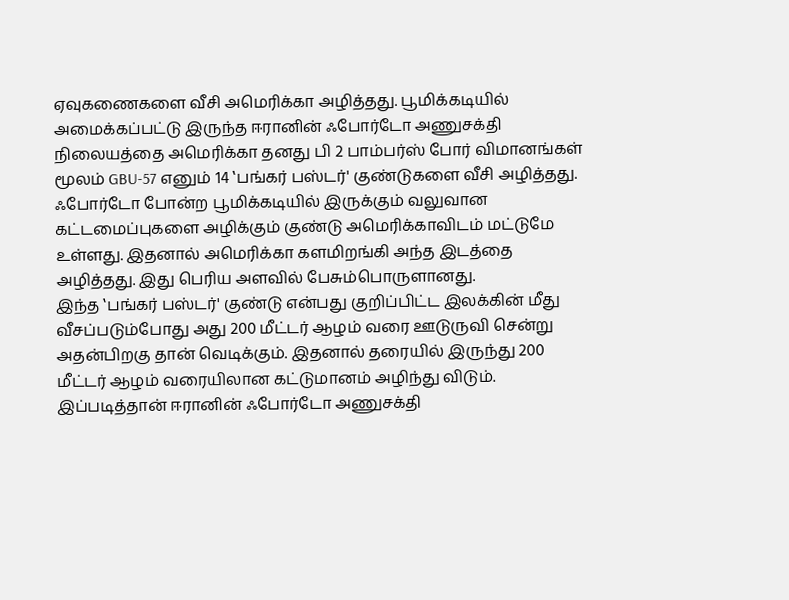ஏவுகணைகளை வீசி அமெரிக்கா அழித்தது. பூமிக்கடியில் அமைக்கப்பட்டு இருந்த ஈரானின் ஃபோர்டோ அணுசக்தி நிலையத்தை அமெரிக்கா தனது பி 2 பாம்பர்ஸ் போர் விமானங்கள் மூலம் GBU-57 எனும் 14 ‛பங்கர் பஸ்டர்' குண்டுகளை வீசி அழித்தது. ஃபோர்டோ போன்ற பூமிக்கடியில் இருக்கும் வலுவான கட்டமைப்புகளை அழிக்கும் குண்டு அமெரிக்காவிடம் மட்டுமே உள்ளது. இதனால் அமெரிக்கா களமிறங்கி அந்த இடத்தை அழித்தது. இது பெரிய அளவில் பேசும்பொருளானது.
இந்த ‛பங்கர் பஸ்டர்' குண்டு என்பது குறிப்பிட்ட இலக்கின் மீது வீசப்படும்போது அது 200 மீட்டர் ஆழம் வரை ஊடுருவி சென்று அதன்பிறகு தான் வெடிக்கும். இதனால் தரையில் இருந்து 200 மீட்டர் ஆழம் வரையிலான கட்டுமானம் அழிந்து விடும். இப்படித்தான் ஈரானின் ஃபோர்டோ அணுசக்தி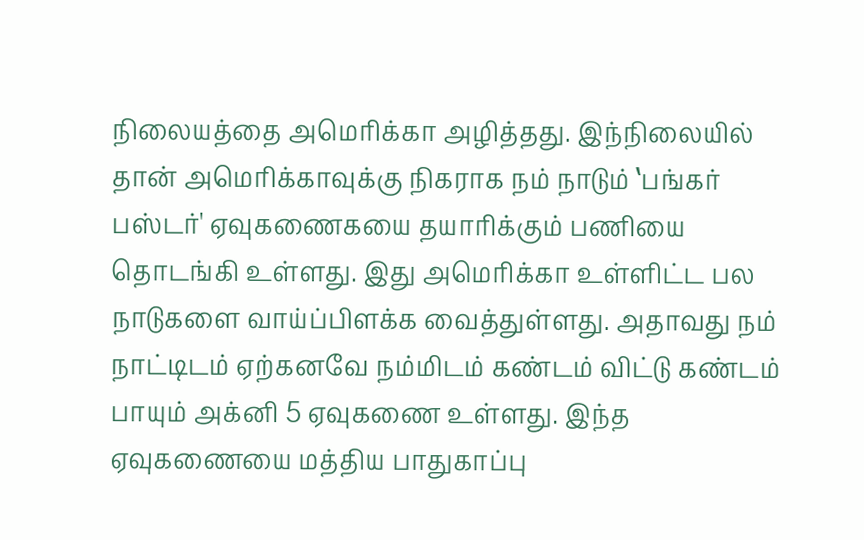நிலையத்தை அமெரிக்கா அழித்தது. இந்நிலையில் தான் அமெரிக்காவுக்கு நிகராக நம் நாடும் ‛பங்கர் பஸ்டர்' ஏவுகணைகயை தயாரிக்கும் பணியை தொடங்கி உள்ளது. இது அமெரிக்கா உள்ளிட்ட பல நாடுகளை வாய்ப்பிளக்க வைத்துள்ளது. அதாவது நம் நாட்டிடம் ஏற்கனவே நம்மிடம் கண்டம் விட்டு கண்டம் பாயும் அக்னி 5 ஏவுகணை உள்ளது. இந்த ஏவுகணையை மத்திய பாதுகாப்பு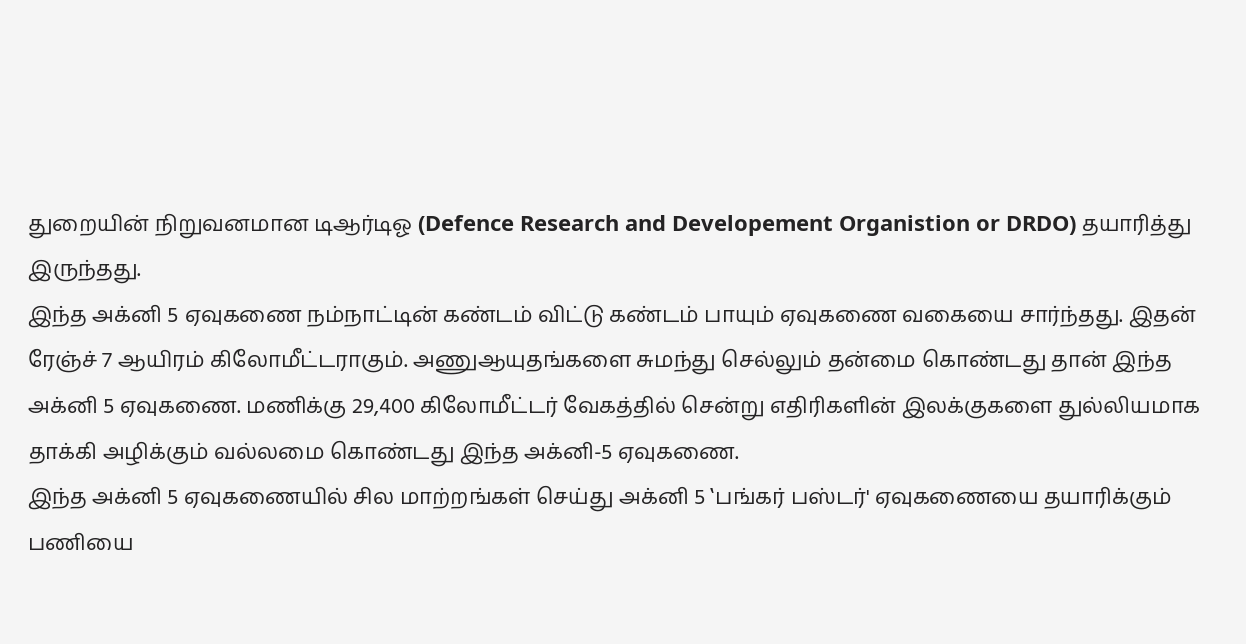துறையின் நிறுவனமான டிஆர்டிஓ (Defence Research and Developement Organistion or DRDO) தயாரித்து இருந்தது.
இந்த அக்னி 5 ஏவுகணை நம்நாட்டின் கண்டம் விட்டு கண்டம் பாயும் ஏவுகணை வகையை சார்ந்தது. இதன் ரேஞ்ச் 7 ஆயிரம் கிலோமீட்டராகும். அணுஆயுதங்களை சுமந்து செல்லும் தன்மை கொண்டது தான் இந்த அக்னி 5 ஏவுகணை. மணிக்கு 29,400 கிலோமீட்டர் வேகத்தில் சென்று எதிரிகளின் இலக்குகளை துல்லியமாக தாக்கி அழிக்கும் வல்லமை கொண்டது இந்த அக்னி-5 ஏவுகணை.
இந்த அக்னி 5 ஏவுகணையில் சில மாற்றங்கள் செய்து அக்னி 5 ‛பங்கர் பஸ்டர்' ஏவுகணையை தயாரிக்கும் பணியை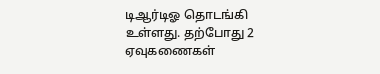டிஆர்டிஓ தொடங்கி உள்ளது. தற்போது 2 ஏவுகணைகள்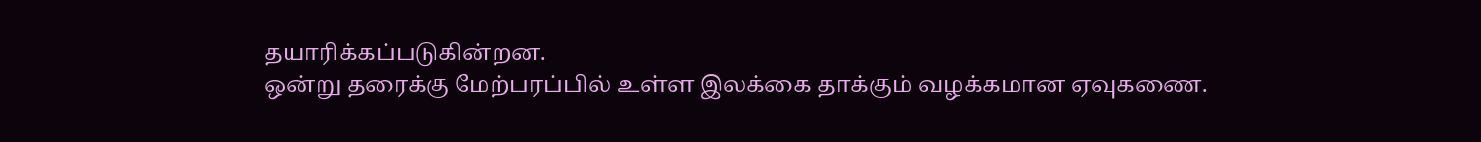தயாரிக்கப்படுகின்றன.
ஒன்று தரைக்கு மேற்பரப்பில் உள்ள இலக்கை தாக்கும் வழக்கமான ஏவுகணை.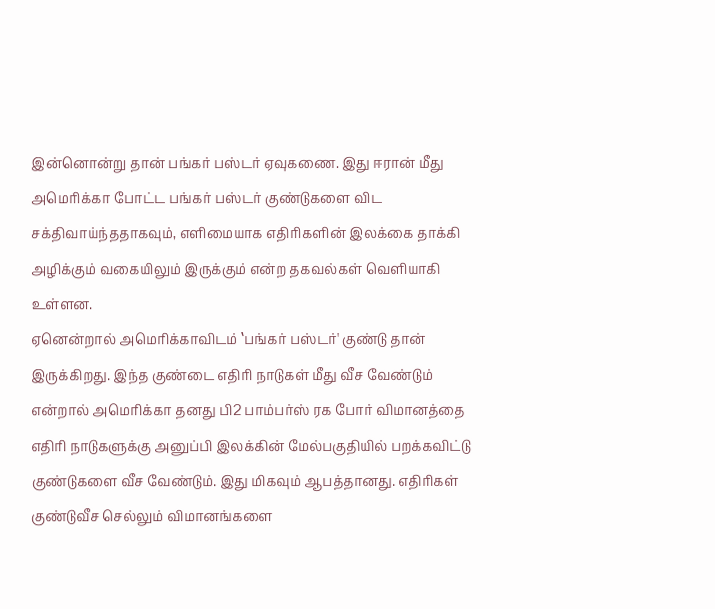இன்னொன்று தான் பங்கர் பஸ்டர் ஏவுகணை. இது ஈரான் மீது அமெரிக்கா போட்ட பங்கர் பஸ்டர் குண்டுகளை விட சக்திவாய்ந்ததாகவும், எளிமையாக எதிரிகளின் இலக்கை தாக்கி அழிக்கும் வகையிலும் இருக்கும் என்ற தகவல்கள் வெளியாகி உள்ளன.
ஏனென்றால் அமெரிக்காவிடம் ‛பங்கர் பஸ்டர்' குண்டு தான் இருக்கிறது. இந்த குண்டை எதிரி நாடுகள் மீது வீச வேண்டும் என்றால் அமெரிக்கா தனது பி2 பாம்பர்ஸ் ரக போர் விமானத்தை எதிரி நாடுகளுக்கு அனுப்பி இலக்கின் மேல்பகுதியில் பறக்கவிட்டு குண்டுகளை வீச வேண்டும். இது மிகவும் ஆபத்தானது. எதிரிகள் குண்டுவீச செல்லும் விமானங்களை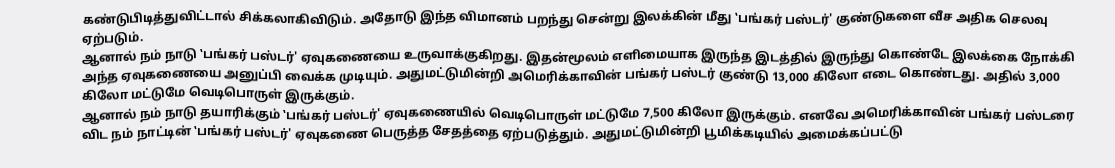கண்டுபிடித்துவிட்டால் சிக்கலாகிவிடும். அதோடு இந்த விமானம் பறந்து சென்று இலக்கின் மீது ‛பங்கர் பஸ்டர்' குண்டுகளை வீச அதிக செலவு ஏற்படும்.
ஆனால் நம் நாடு ‛பங்கர் பஸ்டர்' ஏவுகணையை உருவாக்குகிறது. இதன்மூலம் எளிமையாக இருந்த இடத்தில் இருந்து கொண்டே இலக்கை நோக்கி அந்த ஏவுகணையை அனுப்பி வைக்க முடியும். அதுமட்டுமின்றி அமெரிக்காவின் பங்கர் பஸ்டர் குண்டு 13,000 கிலோ எடை கொண்டது. அதில் 3,000 கிலோ மட்டுமே வெடிபொருள் இருக்கும்.
ஆனால் நம் நாடு தயாரிக்கும் ‛பங்கர் பஸ்டர்' ஏவுகணையில் வெடிபொருள் மட்டுமே 7,500 கிலோ இருக்கும். எனவே அமெரிக்காவின் பங்கர் பஸ்டரை விட நம் நாட்டின் ‛பங்கர் பஸ்டர்' ஏவுகணை பெருத்த சேதத்தை ஏற்படுத்தும். அதுமட்டுமின்றி பூமிக்கடியில் அமைக்கப்பட்டு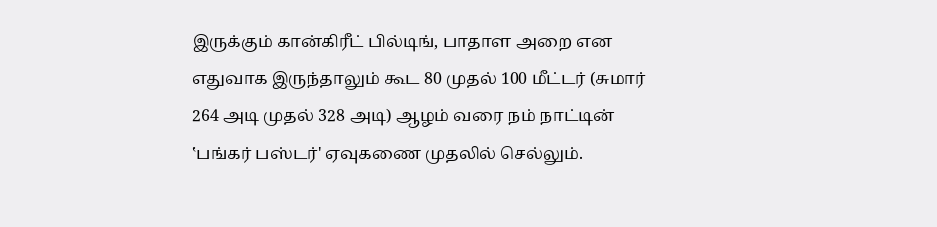இருக்கும் கான்கிரீட் பில்டிங், பாதாள அறை என எதுவாக இருந்தாலும் கூட 80 முதல் 100 மீட்டர் (சுமார் 264 அடி முதல் 328 அடி) ஆழம் வரை நம் நாட்டின் ‛பங்கர் பஸ்டர்' ஏவுகணை முதலில் செல்லும்.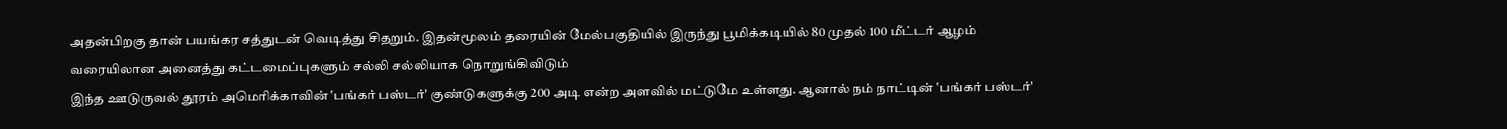அதன்பிறகு தான் பயங்கர சத்துடன் வெடித்து சிதறும். இதன்மூலம் தரையின் மேல்பகுதியில் இருந்து பூமிக்கடியில் 80 முதல் 100 மீட்டர் ஆழம் வரையிலான அனைத்து கட்டமைப்புகளும் சல்லி சல்லியாக நொறுங்கிவிடும்
இந்த ஊடுருவல் தூரம் அமெரிக்காவின் ‛பங்கர் பஸ்டர்' குண்டுகளுக்கு 200 அடி என்ற அளவில் மட்டுமே உள்ளது. ஆனால் நம் நாட்டின் ‛பங்கர் பஸ்டர்'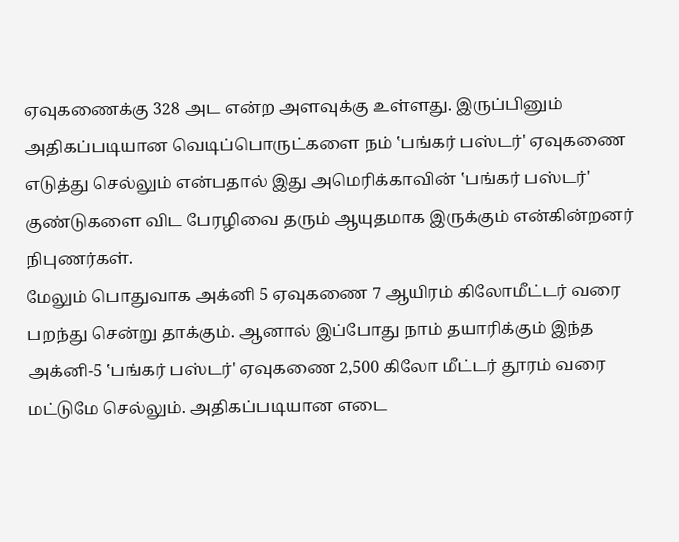ஏவுகணைக்கு 328 அட என்ற அளவுக்கு உள்ளது. இருப்பினும் அதிகப்படியான வெடிப்பொருட்களை நம் ‛பங்கர் பஸ்டர்' ஏவுகணை எடுத்து செல்லும் என்பதால் இது அமெரிக்காவின் ‛பங்கர் பஸ்டர்' குண்டுகளை விட பேரழிவை தரும் ஆயுதமாக இருக்கும் என்கின்றனர் நிபுணர்கள்.
மேலும் பொதுவாக அக்னி 5 ஏவுகணை 7 ஆயிரம் கிலோமீட்டர் வரை பறந்து சென்று தாக்கும். ஆனால் இப்போது நாம் தயாரிக்கும் இந்த அக்னி-5 ‛பங்கர் பஸ்டர்' ஏவுகணை 2,500 கிலோ மீட்டர் தூரம் வரை மட்டுமே செல்லும். அதிகப்படியான எடை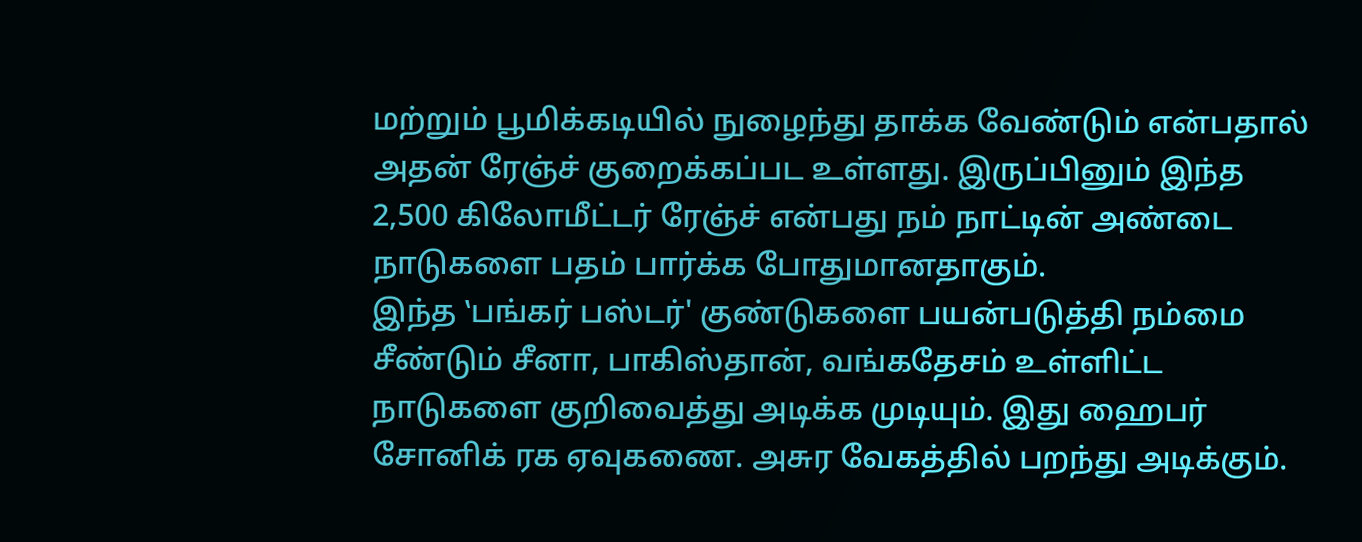மற்றும் பூமிக்கடியில் நுழைந்து தாக்க வேண்டும் என்பதால் அதன் ரேஞ்ச் குறைக்கப்பட உள்ளது. இருப்பினும் இந்த 2,500 கிலோமீட்டர் ரேஞ்ச் என்பது நம் நாட்டின் அண்டை நாடுகளை பதம் பார்க்க போதுமானதாகும்.
இந்த ‛பங்கர் பஸ்டர்' குண்டுகளை பயன்படுத்தி நம்மை சீண்டும் சீனா, பாகிஸ்தான், வங்கதேசம் உள்ளிட்ட நாடுகளை குறிவைத்து அடிக்க முடியும். இது ஹைபர் சோனிக் ரக ஏவுகணை. அசுர வேகத்தில் பறந்து அடிக்கும்.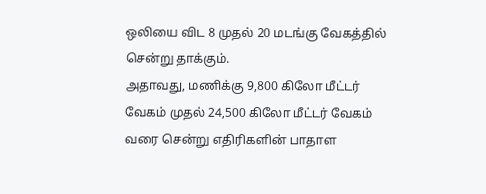ஒலியை விட 8 முதல் 20 மடங்கு வேகத்தில் சென்று தாக்கும்.
அதாவது, மணிக்கு 9,800 கிலோ மீட்டர் வேகம் முதல் 24,500 கிலோ மீட்டர் வேகம் வரை சென்று எதிரிகளின் பாதாள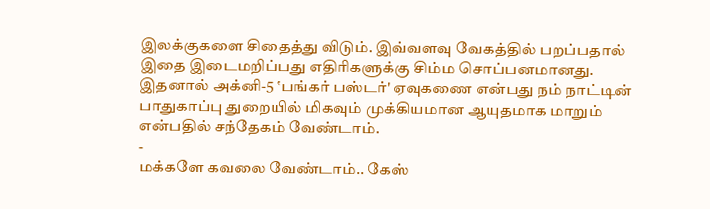இலக்குகளை சிதைத்து விடும். இவ்வளவு வேகத்தில் பறப்பதால் இதை இடைமறிப்பது எதிரிகளுக்கு சிம்ம சொப்பனமானது. இதனால் அக்னி-5 ‛பங்கர் பஸ்டர்' ஏவுகணை என்பது நம் நாட்டின் பாதுகாப்பு துறையில் மிகவும் முக்கியமான ஆயுதமாக மாறும் என்பதில் சந்தேகம் வேண்டாம்.
-
மக்களே கவலை வேண்டாம்.. கேஸ்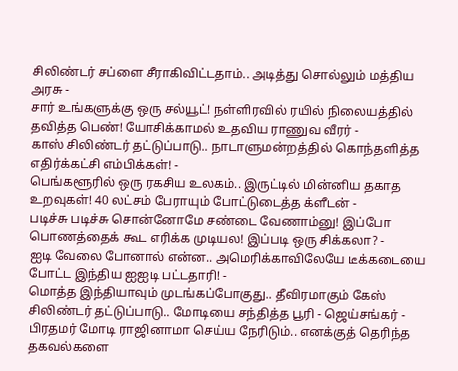சிலிண்டர் சப்ளை சீராகிவிட்டதாம்.. அடித்து சொல்லும் மத்திய அரசு -
சார் உங்களுக்கு ஒரு சல்யூட்! நள்ளிரவில் ரயில் நிலையத்தில் தவித்த பெண்! யோசிக்காமல் உதவிய ராணுவ வீரர் -
காஸ் சிலிண்டர் தட்டுப்பாடு.. நாடாளுமன்றத்தில் கொந்தளித்த எதிர்க்கட்சி எம்பிக்கள்! -
பெங்களூரில் ஒரு ரகசிய உலகம்.. இருட்டில் மின்னிய தகாத உறவுகள்! 40 லட்சம் பேராயும் போட்டுடைத்த க்ளீடன் -
படிச்சு படிச்சு சொன்னோமே சண்டை வேணாம்னு! இப்போ பொணத்தைக் கூட எரிக்க முடியல! இப்படி ஒரு சிக்கலா? -
ஐடி வேலை போனால் என்ன.. அமெரிக்காவிலேயே டீக்கடையை போட்ட இந்திய ஐஐடி பட்டதாரி! -
மொத்த இந்தியாவும் முடங்கப்போகுது.. தீவிரமாகும் கேஸ் சிலிண்டர் தட்டுப்பாடு.. மோடியை சந்தித்த பூரி - ஜெய்சங்கர் -
பிரதமர் மோடி ராஜினாமா செய்ய நேரிடும்.. எனக்குத் தெரிந்த தகவல்களை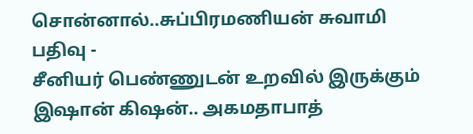சொன்னால்..சுப்பிரமணியன் சுவாமி பதிவு -
சீனியர் பெண்ணுடன் உறவில் இருக்கும் இஷான் கிஷன்.. அகமதாபாத்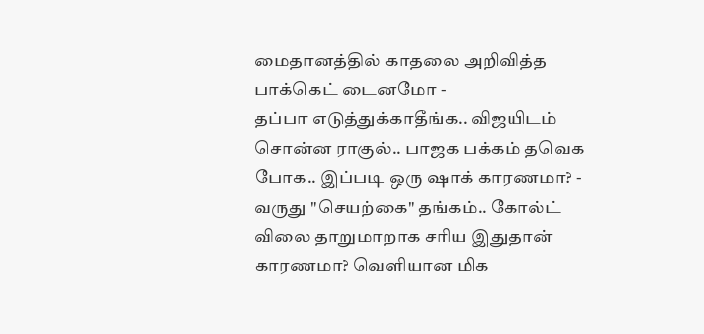மைதானத்தில் காதலை அறிவித்த பாக்கெட் டைனமோ -
தப்பா எடுத்துக்காதீங்க.. விஜயிடம் சொன்ன ராகுல்.. பாஜக பக்கம் தவெக போக.. இப்படி ஒரு ஷாக் காரணமா? -
வருது "செயற்கை" தங்கம்.. கோல்ட் விலை தாறுமாறாக சரிய இதுதான் காரணமா? வெளியான மிக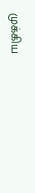முக்கிய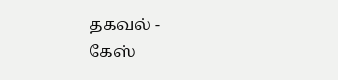தகவல் -
கேஸ்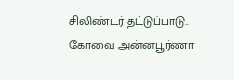சிலிண்டர் தட்டுப்பாடு.. கோவை அன்னபூர்ணா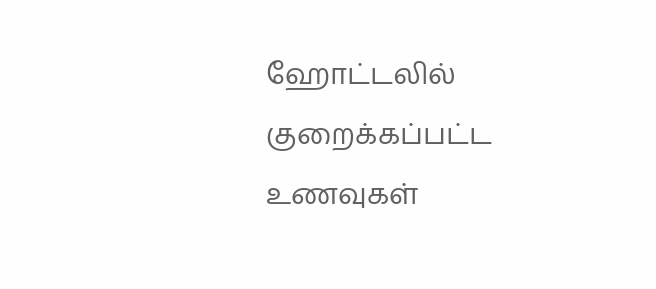ஹோட்டலில் குறைக்கப்பட்ட உணவுகள்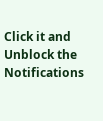Click it and Unblock the Notifications